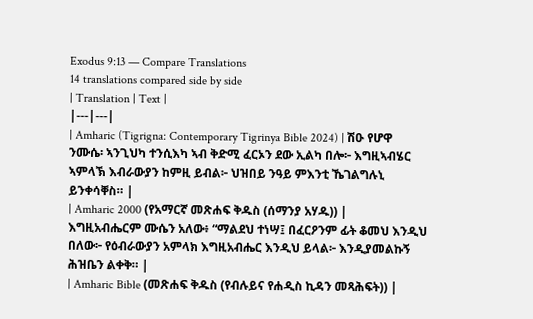Exodus 9:13 — Compare Translations
14 translations compared side by side
| Translation | Text |
|---|---|
| Amharic (Tigrigna: Contemporary Tigrinya Bible 2024) | ሽዑ የሆዋ ንሙሴ፡ ኣንጊህካ ተንሲእካ ኣብ ቅድሚ ፈርኦን ደው ኢልካ በሎ፦ እግዚኣብሄር ኣምላኽ እብራውያን ከምዚ ይብል፦ ህዝበይ ንዓይ ምእንቲ ኼገልግሉኒ ይንቀሳቐስ። |
| Amharic 2000 (የአማርኛ መጽሐፍ ቅዱስ (ሰማንያ አሃዱ)) | እግዚአብሔርም ሙሴን አለው፥ “ማልደህ ተነሣ፤ በፈርዖንም ፊት ቆመህ እንዲህ በለው፦ የዕብራውያን አምላክ እግዚአብሔር እንዲህ ይላል፦ እንዲያመልኩኝ ሕዝቤን ልቀቅ። |
| Amharic Bible (መጽሐፍ ቅዱስ (የብሉይና የሐዲስ ኪዳን መጻሕፍት)) |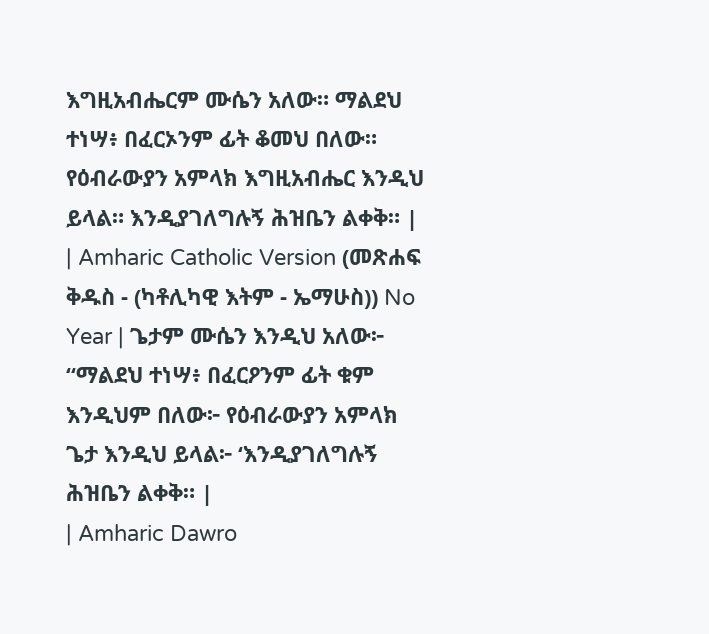እግዚአብሔርም ሙሴን አለው። ማልደህ ተነሣ፥ በፈርኦንም ፊት ቆመህ በለው። የዕብራውያን አምላክ እግዚአብሔር እንዲህ ይላል። እንዲያገለግሉኝ ሕዝቤን ልቀቅ። |
| Amharic Catholic Version (መጽሐፍ ቅዱስ - (ካቶሊካዊ እትም - ኤማሁስ)) No Year | ጌታም ሙሴን እንዲህ አለው፦ “ማልደህ ተነሣ፥ በፈርዖንም ፊት ቁም እንዲህም በለው፦ የዕብራውያን አምላክ ጌታ እንዲህ ይላል፦ ‘እንዲያገለግሉኝ ሕዝቤን ልቀቅ። |
| Amharic Dawro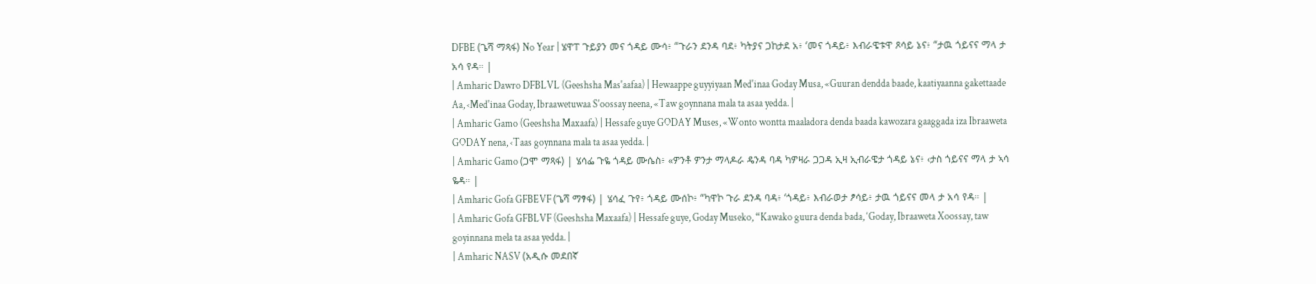DFBE (ጌሻ ማጻፋ) No Year | ሄዋፐ ጉይያን መና ጎዳይ ሙሳ፥ “ጉራን ደንዳ ባደ፥ ካትያና ጋከታደ አ፥ ‘መና ጎዳይ፥ እብራዌቱዋ ጾሳይ ኔና፥ “ታዉ ጎይናና ማላ ታ አሳ የዳ። |
| Amharic Dawro DFBLVL (Geeshsha Mas'aafaa) | Hewaappe guyyiyaan Med'inaa Goday Musa, «Guuran dendda baade, kaatiyaanna gakettaade Aa, ‹Med'inaa Goday, Ibraawetuwaa S'oossay neena, «Taw goynnana mala ta asaa yedda. |
| Amharic Gamo (Geeshsha Maxaafa) | Hessafe guye GODAY Muses, «Wonto wontta maaladora denda baada kawozara gaaggada iza Ibraaweta GODAY nena, ‹Taas goynnana mala ta asaa yedda. |
| Amharic Gamo (ጋሞ ማጻፋ) | ሄሳፌ ጉዬ ጎዳይ ሙሴስ፥ «ዎንቶ ዎንታ ማላዶራ ዴንዳ ባዳ ካዎዛራ ጋጋዳ ኢዛ ኢብራዌታ ጎዳይ ኔና፥ ‹ታስ ጎይናና ማላ ታ ኣሳ ዬዳ። |
| Amharic Gofa GFBEVF (ጌሻ ማፃፋ) | ሄሳፈ ጉየ፥ ጎዳይ ሙሰኮ፥ “ካዋኮ ጉራ ደንዳ ባዳ፥ ‘ጎዳይ፥ እብራወታ ፆሳይ፥ ታዉ ጎይናና መላ ታ አሳ የዳ። |
| Amharic Gofa GFBLVF (Geeshsha Maxaafa) | Hessafe guye, Goday Museko, “Kawako guura denda bada, ‘Goday, Ibraaweta Xoossay, taw goyinnana mela ta asaa yedda. |
| Amharic NASV (አዲሱ መደበኛ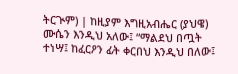ትርጒም) | ከዚያም እግዚአብሔር (ያህዌ) ሙሴን እንዲህ አለው፤ “ማልደህ በጧት ተነሣ፤ ከፈርዖን ፊት ቀርበህ እንዲህ በለው፤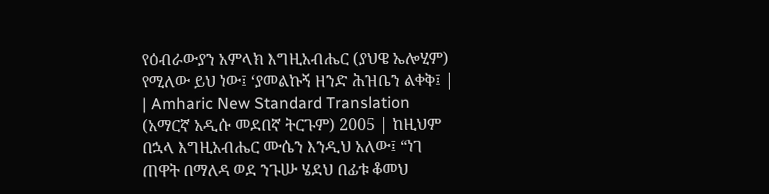የዕብራውያን አምላክ እግዚአብሔር (ያህዌ ኤሎሂም) የሚለው ይህ ነው፤ ‘ያመልኩኝ ዘንድ ሕዝቤን ልቀቅ፤ |
| Amharic New Standard Translation (አማርኛ አዲሱ መደበኛ ትርጉም) 2005 | ከዚህም በኋላ እግዚአብሔር ሙሴን እንዲህ አለው፤ “ነገ ጠዋት በማለዳ ወደ ንጉሡ ሄደህ በፊቱ ቆመህ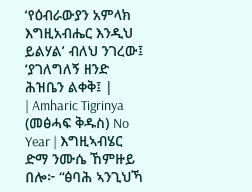‘የዕብራውያን አምላክ እግዚአብሔር እንዲህ ይልሃል’ ብለህ ንገረው፤ ‘ያገለግለኝ ዘንድ ሕዝቤን ልቀቅ፤ |
| Amharic Tigrinya (መፅሓፍ ቅዱስ) No Year | እግዚኣብሄር ድማ ንሙሴ ኸምዙይ በሎ፦ “ፅባሕ ኣንጊህኻ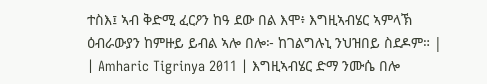ተስእ፤ ኣብ ቅድሚ ፈርዖን ከዓ ደው በል እሞ፥ እግዚኣብሄር ኣምላኽ ዕብራውያን ከምዙይ ይብል ኣሎ በሎ፦ ከገልግሉኒ ንህዝበይ ስደዶም። |
| Amharic Tigrinya 2011 | እግዚኣብሄር ድማ ንሙሴ በሎ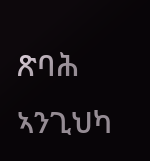ጽባሕ ኣንጊህካ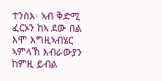ተንስእ፡ ኣብ ቅድሚ ፈርኦን ከኣ ደው በል እሞ እግዚኣብሄር ኣምላኽ እብራውያን ከምዚ ይብል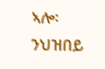ኣሎ፡ ንህዝበይ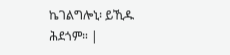ኬገልግሎኒ፡ ይኺዱ ሕደጎም። |